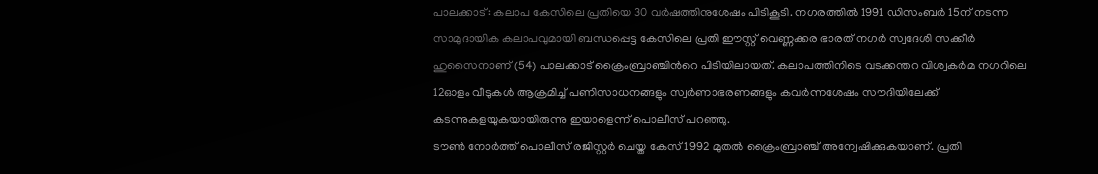പാലക്കാട്: കലാപ കേസിലെ പ്രതിയെ 30 വർഷത്തിനുശേഷം പിടികൂടി. നഗരത്തിൽ 1991 ഡിസംബർ 15ന് നടന്ന സാമുദായിക കലാപവുമായി ബന്ധപ്പെട്ട കേസിലെ പ്രതി ഈസ്റ്റ് വെണ്ണക്കര ഭാരത് നഗർ സ്വദേശി സക്കീർ ഹുസൈനാണ് (54) പാലക്കാട് ക്രൈംബ്രാഞ്ചിൻറെ പിടിയിലായത്. കലാപത്തിനിടെ വടക്കന്തറ വിശ്വകർമ നഗറിലെ 12ഓളം വീടുകൾ ആക്രമിച്ച് പണിസാധനങ്ങളും സ്വർണാഭരണങ്ങളും കവർന്നശേഷം സൗദിയിലേക്ക് കടന്നുകളയുകയായിരുന്നു ഇയാളെന്ന് പൊലീസ് പറഞ്ഞു.
ടൗൺ നോർത്ത് പൊലീസ് രജിസ്റ്റർ ചെയ്ത കേസ് 1992 മുതൽ ക്രൈംബ്രാഞ്ച് അന്വേഷിക്കുകയാണ്. പ്രതി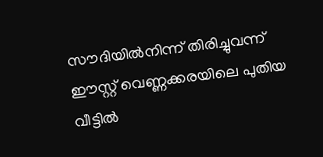സൗദിയിൽനിന്ന് തിരിച്ചുവന്ന് ഈസ്റ്റ് വെണ്ണക്കരയിലെ പുതിയ വീട്ടിൽ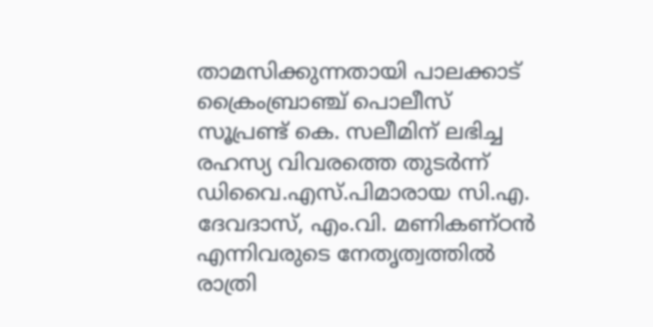താമസിക്കുന്നതായി പാലക്കാട് ക്രൈംബ്രാഞ്ച് പൊലീസ് സൂപ്രണ്ട് കെ. സലീമിന് ലഭിച്ച രഹസ്യ വിവരത്തെ തുടർന്ന് ഡിവൈ.എസ്.പിമാരായ സി.എ. ദേവദാസ്, എം.വി. മണികണ്ഠൻ എന്നിവരുടെ നേതൃത്വത്തിൽ രാത്രി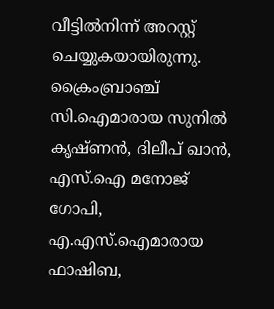വീട്ടിൽനിന്ന് അറസ്റ്റ് ചെയ്യുകയായിരുന്നു. ക്രൈംബ്രാഞ്ച് സി.ഐമാരായ സുനിൽ കൃഷ്ണൻ, ദിലീപ് ഖാൻ, എസ്.ഐ മനോജ് ഗോപി, എ.എസ്.ഐമാരായ ഫാഷിബ,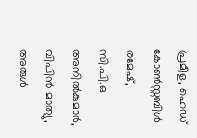പ്രമീള, ഹെഡ് കോൺസ്റ്റബിൾ രമേഷ്, സി.പി.ഒ അനിൽകുമാർ, വിപിൻ മാത്യു, അരുൾ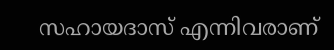സഹായദാസ് എന്നിവരാണ്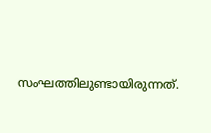സംഘത്തിലുണ്ടായിരുന്നത്.